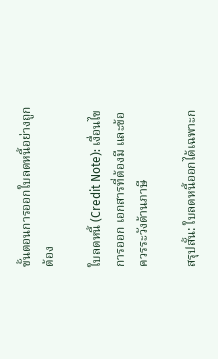ขั้นตอนการออกใบลดหนี้อย่างถูกต้อง

ใบลดหนี้ (Credit Note): เงื่อนไขการออก เอกสารที่ต้องมี และข้อควรระวังด้านภาษี

สรุปสั้น: ใบลดหนี้ออกได้เฉพาะก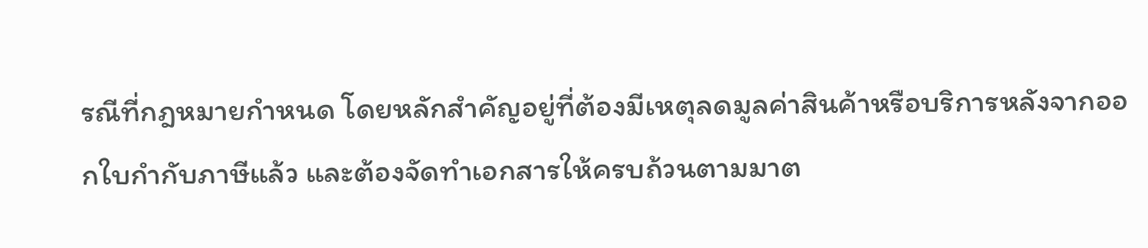รณีที่กฎหมายกำหนด โดยหลักสำคัญอยู่ที่ต้องมีเหตุลดมูลค่าสินค้าหรือบริการหลังจากออกใบกำกับภาษีแล้ว และต้องจัดทำเอกสารให้ครบถ้วนตามมาต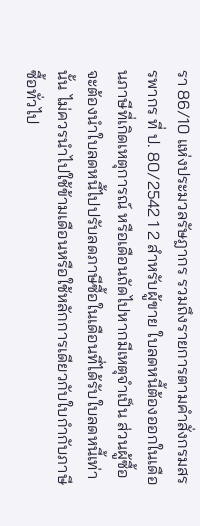รา 86/10 แห่งประมวลรัษฎากร รวมถึงรายการตามคำสั่งกรมสรรพากร ที่ ป. 80/2542 1 2 สำหรับผู้ขาย ใบลดหนี้ต้องออกในเดือนภาษีที่เกิดเหตุการณ์ หรือเดือนถัดไปหากมีเหตุจำเป็น ส่วนผู้ซื้อจะต้องนำใบลดหนี้ไปปรับลดภาษีซื้อในเดือนที่ได้รับใบลดหนี้เท่านั้น ไม่ควรนำไปใช้ข้ามเดือนหรือใช้หลักการเดียวกับใบกำกับภาษีซื้อทั่วไป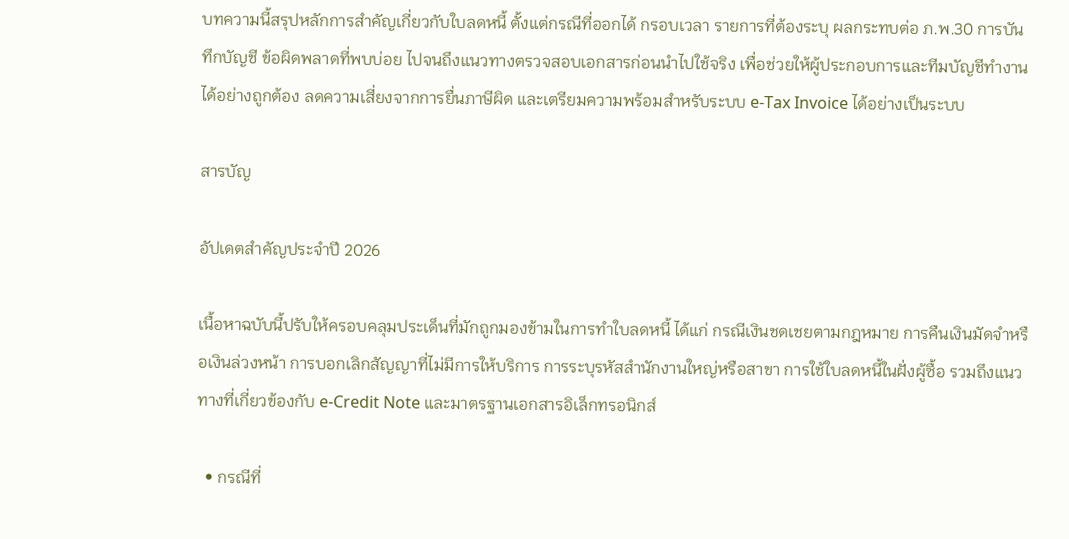บทความนี้สรุปหลักการสำคัญเกี่ยวกับใบลดหนี้ ตั้งแต่กรณีที่ออกได้ กรอบเวลา รายการที่ต้องระบุ ผลกระทบต่อ ภ.พ.30 การบันทึกบัญชี ข้อผิดพลาดที่พบบ่อย ไปจนถึงแนวทางตรวจสอบเอกสารก่อนนำไปใช้จริง เพื่อช่วยให้ผู้ประกอบการและทีมบัญชีทำงานได้อย่างถูกต้อง ลดความเสี่ยงจากการยื่นภาษีผิด และเตรียมความพร้อมสำหรับระบบ e-Tax Invoice ได้อย่างเป็นระบบ

สารบัญ

อัปเดตสำคัญประจำปี 2026

เนื้อหาฉบับนี้ปรับให้ครอบคลุมประเด็นที่มักถูกมองข้ามในการทำใบลดหนี้ ได้แก่ กรณีเงินชดเชยตามกฎหมาย การคืนเงินมัดจำหรือเงินล่วงหน้า การบอกเลิกสัญญาที่ไม่มีการให้บริการ การระบุรหัสสำนักงานใหญ่หรือสาขา การใช้ใบลดหนี้ในฝั่งผู้ซื้อ รวมถึงแนวทางที่เกี่ยวข้องกับ e-Credit Note และมาตรฐานเอกสารอิเล็กทรอนิกส์

  • กรณีที่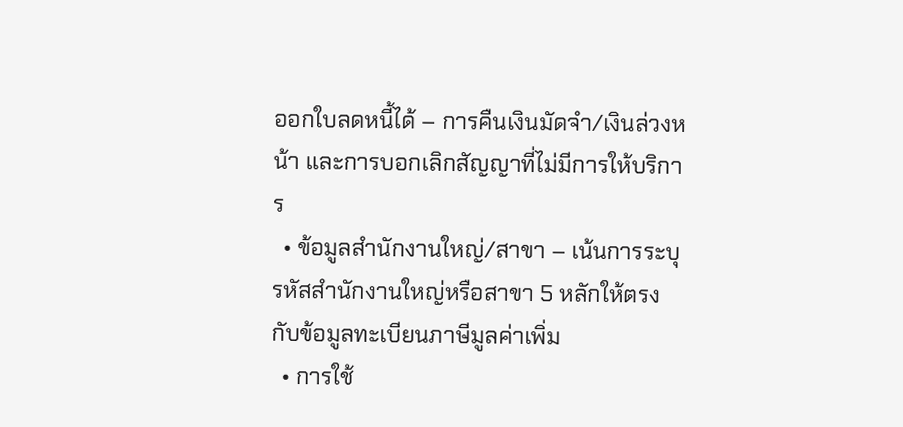ออกใบลดหนี้ได้ – การคืนเงินมัดจำ/เงินล่วงหน้า และการบอกเลิกสัญญาที่ไม่มีการให้บริการ
  • ข้อมูลสำนักงานใหญ่/สาขา – เน้นการระบุรหัสสำนักงานใหญ่หรือสาขา 5 หลักให้ตรงกับข้อมูลทะเบียนภาษีมูลค่าเพิ่ม
  • การใช้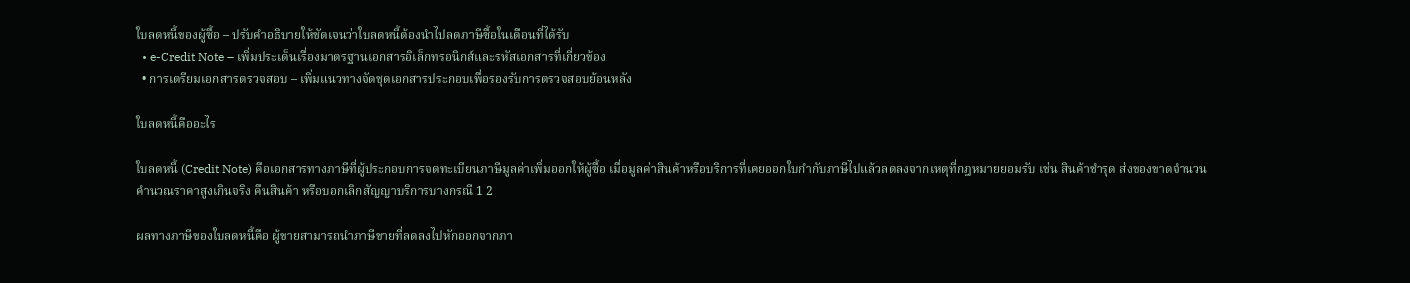ใบลดหนี้ของผู้ซื้อ – ปรับคำอธิบายให้ชัดเจนว่าใบลดหนี้ต้องนำไปลดภาษีซื้อในเดือนที่ได้รับ
  • e-Credit Note – เพิ่มประเด็นเรื่องมาตรฐานเอกสารอิเล็กทรอนิกส์และรหัสเอกสารที่เกี่ยวข้อง
  • การเตรียมเอกสารตรวจสอบ – เพิ่มแนวทางจัดชุดเอกสารประกอบเพื่อรองรับการตรวจสอบย้อนหลัง

ใบลดหนี้คืออะไร

ใบลดหนี้ (Credit Note) คือเอกสารทางภาษีที่ผู้ประกอบการจดทะเบียนภาษีมูลค่าเพิ่มออกให้ผู้ซื้อ เมื่อมูลค่าสินค้าหรือบริการที่เคยออกใบกำกับภาษีไปแล้วลดลงจากเหตุที่กฎหมายยอมรับ เช่น สินค้าชำรุด ส่งของขาดจำนวน คำนวณราคาสูงเกินจริง คืนสินค้า หรือบอกเลิกสัญญาบริการบางกรณี 1 2

ผลทางภาษีของใบลดหนี้คือ ผู้ขายสามารถนำภาษีขายที่ลดลงไปหักออกจากภา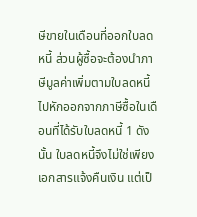ษีขายในเดือนที่ออกใบลดหนี้ ส่วนผู้ซื้อจะต้องนำภาษีมูลค่าเพิ่มตามใบลดหนี้ไปหักออกจากภาษีซื้อในเดือนที่ได้รับใบลดหนี้ 1 ดังนั้น ใบลดหนี้จึงไม่ใช่เพียงเอกสารแจ้งคืนเงิน แต่เป็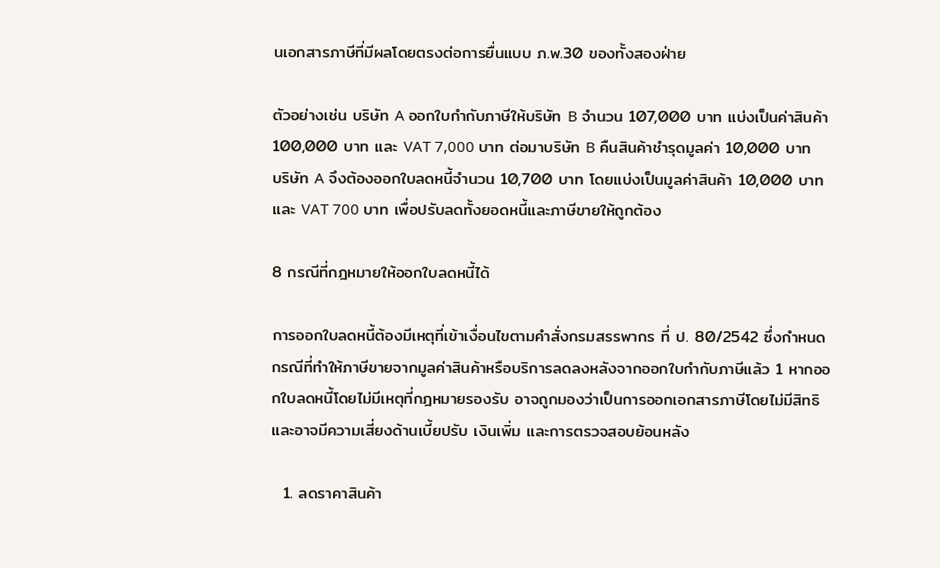นเอกสารภาษีที่มีผลโดยตรงต่อการยื่นแบบ ภ.พ.30 ของทั้งสองฝ่าย

ตัวอย่างเช่น บริษัท A ออกใบกำกับภาษีให้บริษัท B จำนวน 107,000 บาท แบ่งเป็นค่าสินค้า 100,000 บาท และ VAT 7,000 บาท ต่อมาบริษัท B คืนสินค้าชำรุดมูลค่า 10,000 บาท บริษัท A จึงต้องออกใบลดหนี้จำนวน 10,700 บาท โดยแบ่งเป็นมูลค่าสินค้า 10,000 บาท และ VAT 700 บาท เพื่อปรับลดทั้งยอดหนี้และภาษีขายให้ถูกต้อง

8 กรณีที่กฎหมายให้ออกใบลดหนี้ได้

การออกใบลดหนี้ต้องมีเหตุที่เข้าเงื่อนไขตามคำสั่งกรมสรรพากร ที่ ป. 80/2542 ซึ่งกำหนดกรณีที่ทำให้ภาษีขายจากมูลค่าสินค้าหรือบริการลดลงหลังจากออกใบกำกับภาษีแล้ว 1 หากออกใบลดหนี้โดยไม่มีเหตุที่กฎหมายรองรับ อาจถูกมองว่าเป็นการออกเอกสารภาษีโดยไม่มีสิทธิ และอาจมีความเสี่ยงด้านเบี้ยปรับ เงินเพิ่ม และการตรวจสอบย้อนหลัง

  1. ลดราคาสินค้า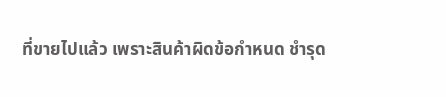ที่ขายไปแล้ว เพราะสินค้าผิดข้อกำหนด ชำรุด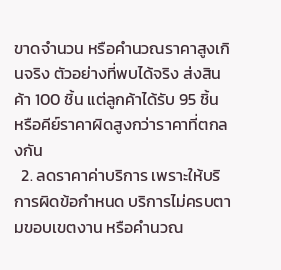ขาดจำนวน หรือคำนวณราคาสูงเกินจริง ตัวอย่างที่พบได้จริง ส่งสินค้า 100 ชิ้น แต่ลูกค้าได้รับ 95 ชิ้น หรือคีย์ราคาผิดสูงกว่าราคาที่ตกลงกัน
  2. ลดราคาค่าบริการ เพราะให้บริการผิดข้อกำหนด บริการไม่ครบตามขอบเขตงาน หรือคำนวณ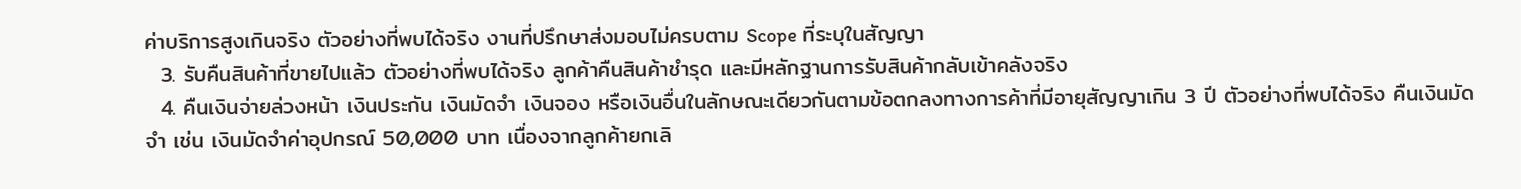ค่าบริการสูงเกินจริง ตัวอย่างที่พบได้จริง งานที่ปรึกษาส่งมอบไม่ครบตาม Scope ที่ระบุในสัญญา
  3. รับคืนสินค้าที่ขายไปแล้ว ตัวอย่างที่พบได้จริง ลูกค้าคืนสินค้าชำรุด และมีหลักฐานการรับสินค้ากลับเข้าคลังจริง
  4. คืนเงินจ่ายล่วงหน้า เงินประกัน เงินมัดจำ เงินจอง หรือเงินอื่นในลักษณะเดียวกันตามข้อตกลงทางการค้าที่มีอายุสัญญาเกิน 3 ปี ตัวอย่างที่พบได้จริง คืนเงินมัดจำ เช่น เงินมัดจำค่าอุปกรณ์ 50,000 บาท เนื่องจากลูกค้ายกเลิ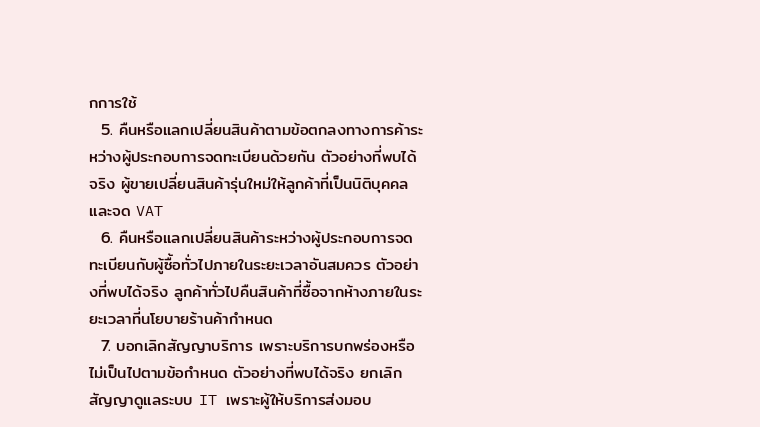กการใช้
  5. คืนหรือแลกเปลี่ยนสินค้าตามข้อตกลงทางการค้าระหว่างผู้ประกอบการจดทะเบียนด้วยกัน ตัวอย่างที่พบได้จริง ผู้ขายเปลี่ยนสินค้ารุ่นใหม่ให้ลูกค้าที่เป็นนิติบุคคลและจด VAT
  6. คืนหรือแลกเปลี่ยนสินค้าระหว่างผู้ประกอบการจดทะเบียนกับผู้ซื้อทั่วไปภายในระยะเวลาอันสมควร ตัวอย่างที่พบได้จริง ลูกค้าทั่วไปคืนสินค้าที่ซื้อจากห้างภายในระยะเวลาที่นโยบายร้านค้ากำหนด
  7. บอกเลิกสัญญาบริการ เพราะบริการบกพร่องหรือไม่เป็นไปตามข้อกำหนด ตัวอย่างที่พบได้จริง ยกเลิกสัญญาดูแลระบบ IT เพราะผู้ให้บริการส่งมอบ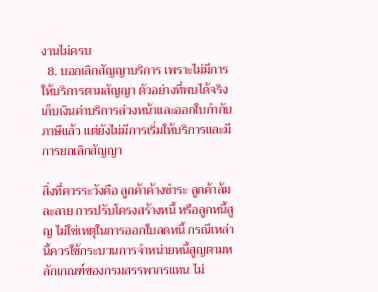งานไม่ครบ
  8. บอกเลิกสัญญาบริการ เพราะไม่มีการให้บริการตามสัญญา ตัวอย่างที่พบได้จริง เก็บเงินค่าบริการล่วงหน้าและออกใบกำกับภาษีแล้ว แต่ยังไม่มีการเริ่มให้บริการและมีการยกเลิกสัญญา

สิ่งที่ควรระวังคือ ลูกค้าค้างชำระ ลูกค้าล้มละลาย การปรับโครงสร้างหนี้ หรือลูกหนี้สูญ ไม่ใช่เหตุในการออกใบลดหนี้ กรณีเหล่านี้ควรใช้กระบวนการจำหน่ายหนี้สูญตามหลักเกณฑ์ของกรมสรรพากรแทน ไม่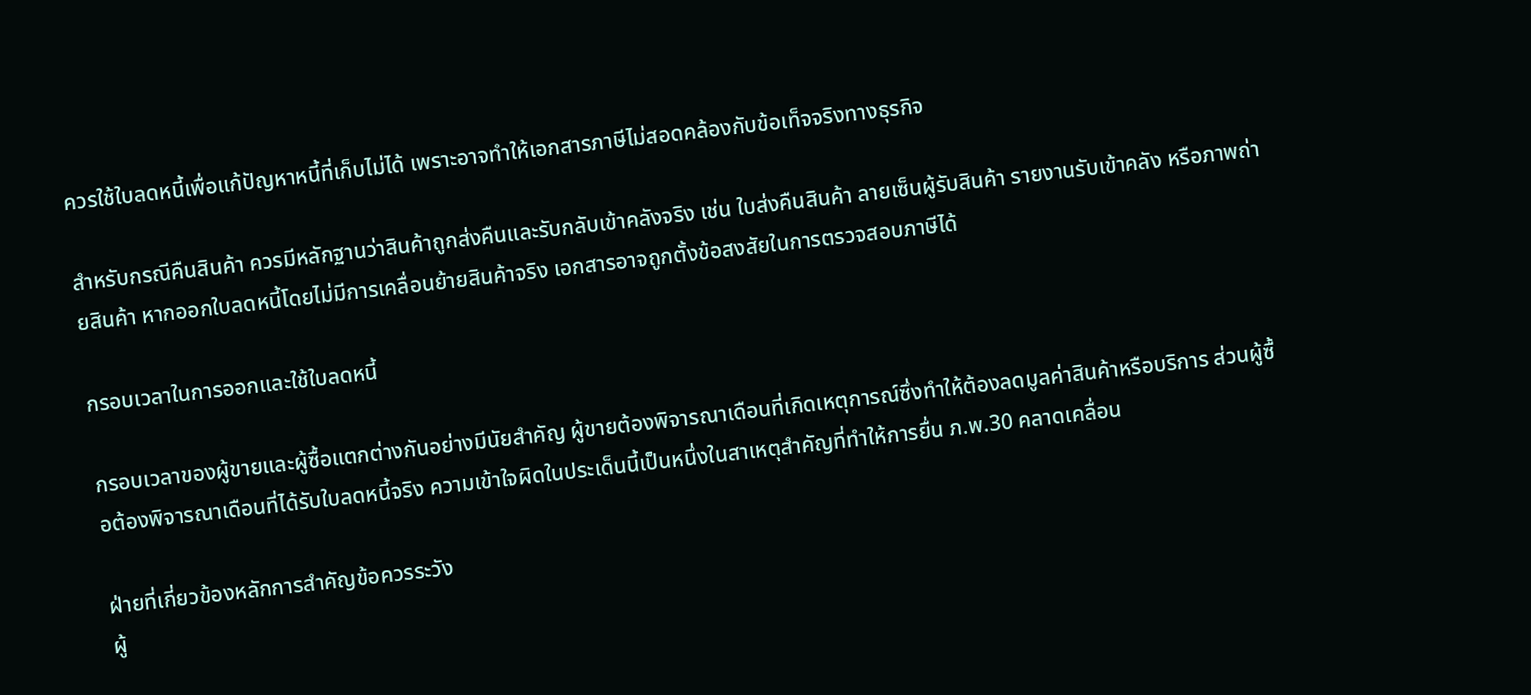ควรใช้ใบลดหนี้เพื่อแก้ปัญหาหนี้ที่เก็บไม่ได้ เพราะอาจทำให้เอกสารภาษีไม่สอดคล้องกับข้อเท็จจริงทางธุรกิจ

สำหรับกรณีคืนสินค้า ควรมีหลักฐานว่าสินค้าถูกส่งคืนและรับกลับเข้าคลังจริง เช่น ใบส่งคืนสินค้า ลายเซ็นผู้รับสินค้า รายงานรับเข้าคลัง หรือภาพถ่ายสินค้า หากออกใบลดหนี้โดยไม่มีการเคลื่อนย้ายสินค้าจริง เอกสารอาจถูกตั้งข้อสงสัยในการตรวจสอบภาษีได้

กรอบเวลาในการออกและใช้ใบลดหนี้

กรอบเวลาของผู้ขายและผู้ซื้อแตกต่างกันอย่างมีนัยสำคัญ ผู้ขายต้องพิจารณาเดือนที่เกิดเหตุการณ์ซึ่งทำให้ต้องลดมูลค่าสินค้าหรือบริการ ส่วนผู้ซื้อต้องพิจารณาเดือนที่ได้รับใบลดหนี้จริง ความเข้าใจผิดในประเด็นนี้เป็นหนึ่งในสาเหตุสำคัญที่ทำให้การยื่น ภ.พ.30 คลาดเคลื่อน

ฝ่ายที่เกี่ยวข้องหลักการสำคัญข้อควรระวัง
ผู้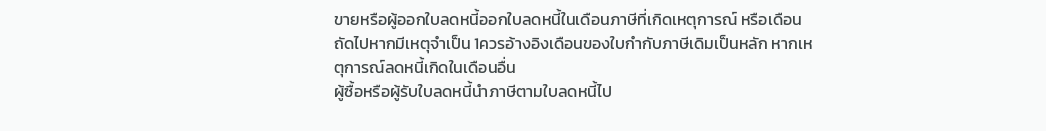ขายหรือผู้ออกใบลดหนี้ออกใบลดหนี้ในเดือนภาษีที่เกิดเหตุการณ์ หรือเดือนถัดไปหากมีเหตุจำเป็น 1ควรอ้างอิงเดือนของใบกำกับภาษีเดิมเป็นหลัก หากเหตุการณ์ลดหนี้เกิดในเดือนอื่น
ผู้ซื้อหรือผู้รับใบลดหนี้นำภาษีตามใบลดหนี้ไป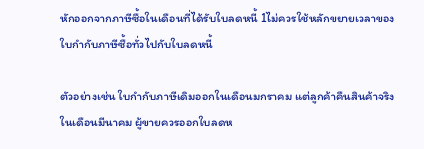หักออกจากภาษีซื้อในเดือนที่ได้รับใบลดหนี้ 1ไม่ควรใช้หลักขยายเวลาของใบกำกับภาษีซื้อทั่วไปกับใบลดหนี้

ตัวอย่างเช่น ใบกำกับภาษีเดิมออกในเดือนมกราคม แต่ลูกค้าคืนสินค้าจริงในเดือนมีนาคม ผู้ขายควรออกใบลดห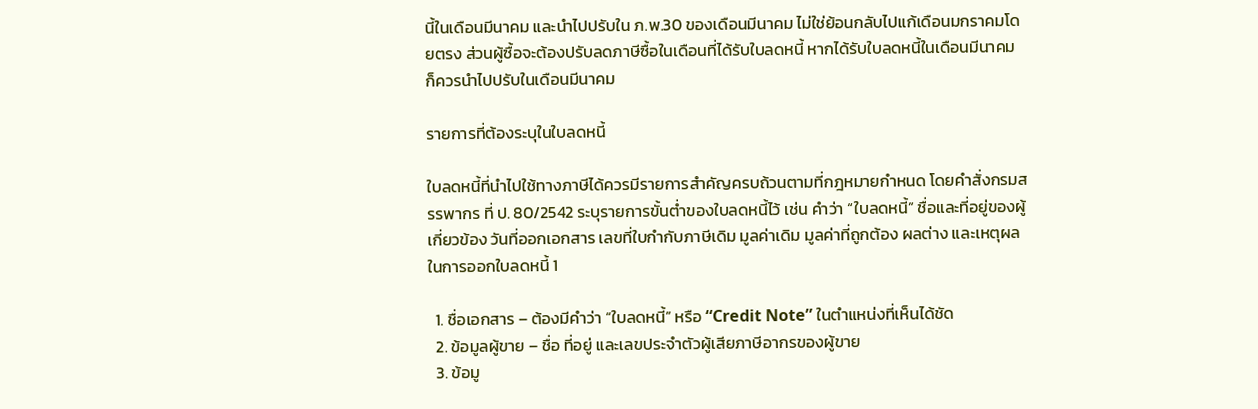นี้ในเดือนมีนาคม และนำไปปรับใน ภ.พ.30 ของเดือนมีนาคม ไม่ใช่ย้อนกลับไปแก้เดือนมกราคมโดยตรง ส่วนผู้ซื้อจะต้องปรับลดภาษีซื้อในเดือนที่ได้รับใบลดหนี้ หากได้รับใบลดหนี้ในเดือนมีนาคม ก็ควรนำไปปรับในเดือนมีนาคม

รายการที่ต้องระบุในใบลดหนี้

ใบลดหนี้ที่นำไปใช้ทางภาษีได้ควรมีรายการสำคัญครบถ้วนตามที่กฎหมายกำหนด โดยคำสั่งกรมสรรพากร ที่ ป. 80/2542 ระบุรายการขั้นต่ำของใบลดหนี้ไว้ เช่น คำว่า “ใบลดหนี้” ชื่อและที่อยู่ของผู้เกี่ยวข้อง วันที่ออกเอกสาร เลขที่ใบกำกับภาษีเดิม มูลค่าเดิม มูลค่าที่ถูกต้อง ผลต่าง และเหตุผลในการออกใบลดหนี้ 1

  1. ชื่อเอกสาร – ต้องมีคำว่า “ใบลดหนี้” หรือ “Credit Note” ในตำแหน่งที่เห็นได้ชัด
  2. ข้อมูลผู้ขาย – ชื่อ ที่อยู่ และเลขประจำตัวผู้เสียภาษีอากรของผู้ขาย
  3. ข้อมู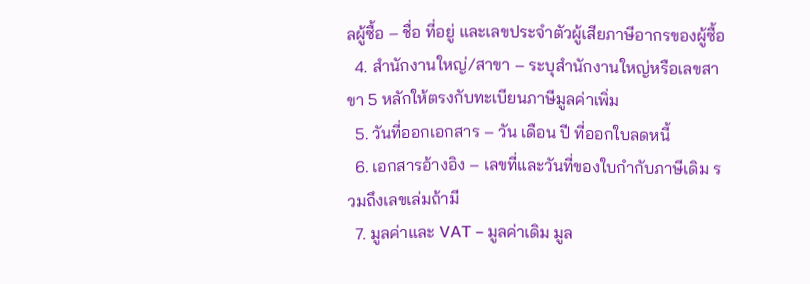ลผู้ซื้อ – ชื่อ ที่อยู่ และเลขประจำตัวผู้เสียภาษีอากรของผู้ซื้อ
  4. สำนักงานใหญ่/สาขา – ระบุสำนักงานใหญ่หรือเลขสาขา 5 หลักให้ตรงกับทะเบียนภาษีมูลค่าเพิ่ม
  5. วันที่ออกเอกสาร – วัน เดือน ปี ที่ออกใบลดหนี้
  6. เอกสารอ้างอิง – เลขที่และวันที่ของใบกำกับภาษีเดิม รวมถึงเลขเล่มถ้ามี
  7. มูลค่าและ VAT – มูลค่าเดิม มูล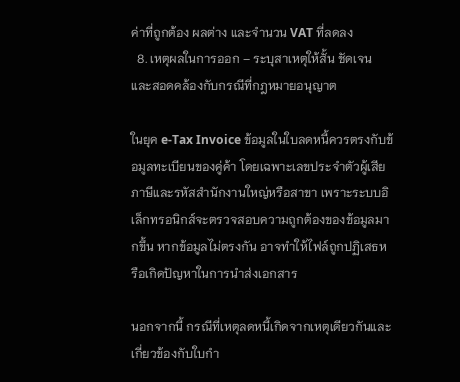ค่าที่ถูกต้อง ผลต่าง และจำนวน VAT ที่ลดลง
  8. เหตุผลในการออก – ระบุสาเหตุให้สั้น ชัดเจน และสอดคล้องกับกรณีที่กฎหมายอนุญาต

ในยุค e-Tax Invoice ข้อมูลในใบลดหนี้ควรตรงกับข้อมูลทะเบียนของคู่ค้า โดยเฉพาะเลขประจำตัวผู้เสียภาษีและรหัสสำนักงานใหญ่หรือสาขา เพราะระบบอิเล็กทรอนิกส์จะตรวจสอบความถูกต้องของข้อมูลมากขึ้น หากข้อมูลไม่ตรงกัน อาจทำให้ไฟล์ถูกปฏิเสธหรือเกิดปัญหาในการนำส่งเอกสาร

นอกจากนี้ กรณีที่เหตุลดหนี้เกิดจากเหตุเดียวกันและเกี่ยวข้องกับใบกำ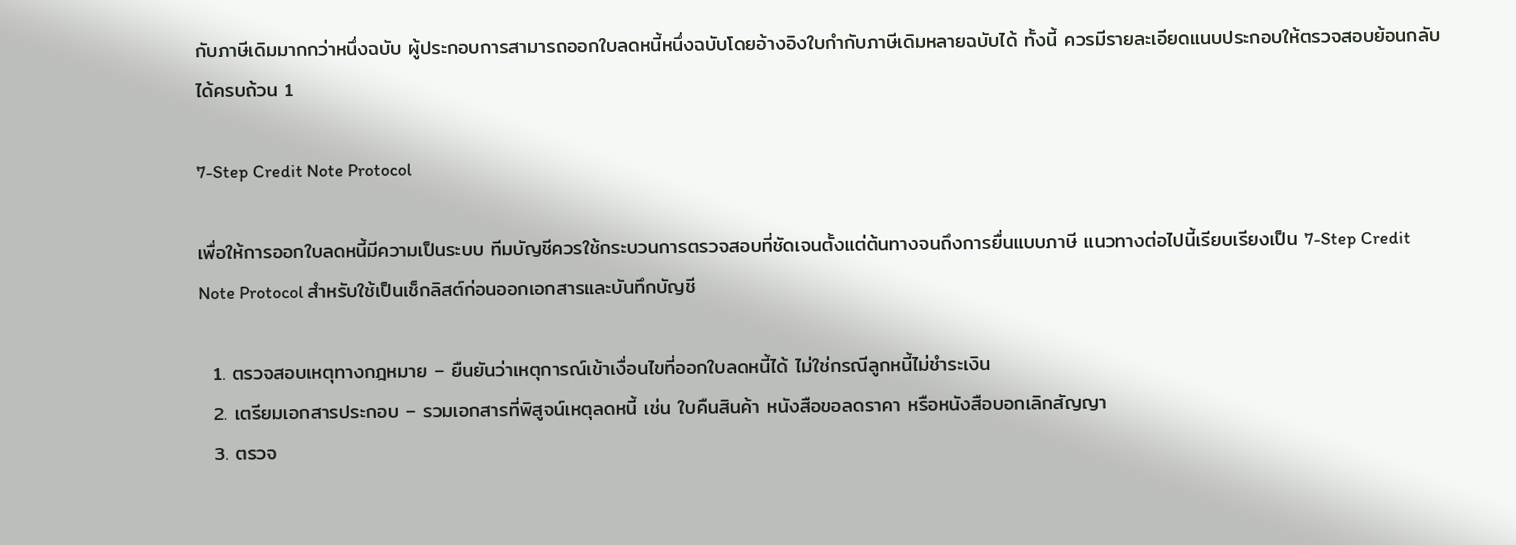กับภาษีเดิมมากกว่าหนึ่งฉบับ ผู้ประกอบการสามารถออกใบลดหนี้หนึ่งฉบับโดยอ้างอิงใบกำกับภาษีเดิมหลายฉบับได้ ทั้งนี้ ควรมีรายละเอียดแนบประกอบให้ตรวจสอบย้อนกลับได้ครบถ้วน 1

7-Step Credit Note Protocol

เพื่อให้การออกใบลดหนี้มีความเป็นระบบ ทีมบัญชีควรใช้กระบวนการตรวจสอบที่ชัดเจนตั้งแต่ต้นทางจนถึงการยื่นแบบภาษี แนวทางต่อไปนี้เรียบเรียงเป็น 7-Step Credit Note Protocol สำหรับใช้เป็นเช็กลิสต์ก่อนออกเอกสารและบันทึกบัญชี

  1. ตรวจสอบเหตุทางกฎหมาย – ยืนยันว่าเหตุการณ์เข้าเงื่อนไขที่ออกใบลดหนี้ได้ ไม่ใช่กรณีลูกหนี้ไม่ชำระเงิน
  2. เตรียมเอกสารประกอบ – รวมเอกสารที่พิสูจน์เหตุลดหนี้ เช่น ใบคืนสินค้า หนังสือขอลดราคา หรือหนังสือบอกเลิกสัญญา
  3. ตรวจ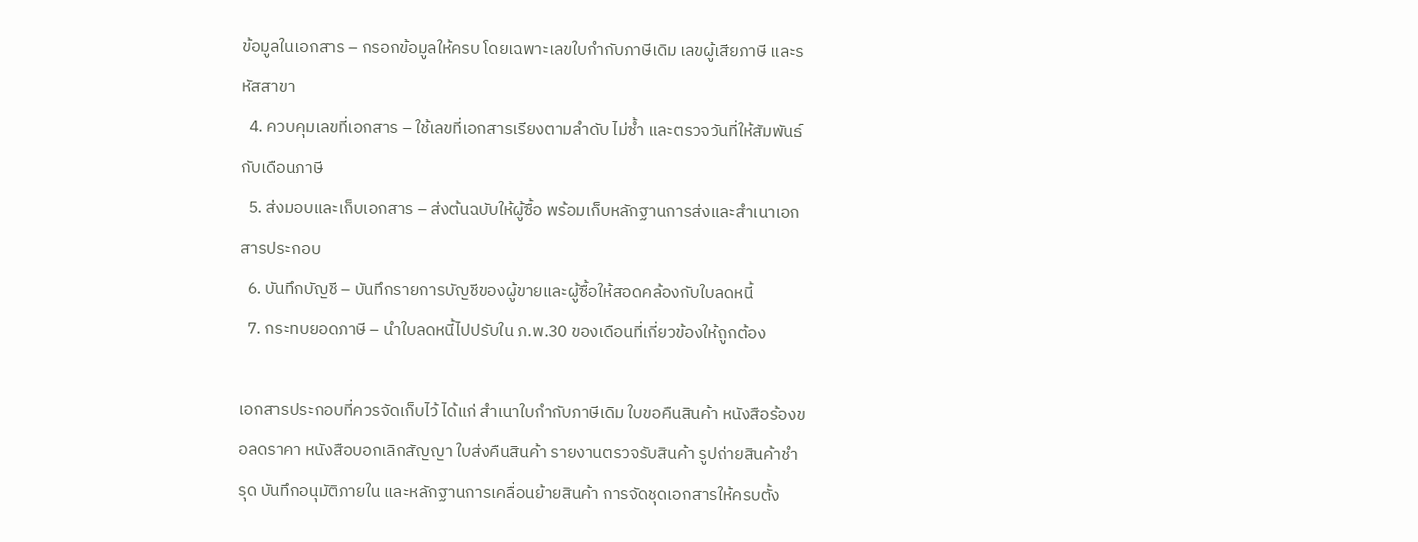ข้อมูลในเอกสาร – กรอกข้อมูลให้ครบ โดยเฉพาะเลขใบกำกับภาษีเดิม เลขผู้เสียภาษี และรหัสสาขา
  4. ควบคุมเลขที่เอกสาร – ใช้เลขที่เอกสารเรียงตามลำดับ ไม่ซ้ำ และตรวจวันที่ให้สัมพันธ์กับเดือนภาษี
  5. ส่งมอบและเก็บเอกสาร – ส่งต้นฉบับให้ผู้ซื้อ พร้อมเก็บหลักฐานการส่งและสำเนาเอกสารประกอบ
  6. บันทึกบัญชี – บันทึกรายการบัญชีของผู้ขายและผู้ซื้อให้สอดคล้องกับใบลดหนี้
  7. กระทบยอดภาษี – นำใบลดหนี้ไปปรับใน ภ.พ.30 ของเดือนที่เกี่ยวข้องให้ถูกต้อง

เอกสารประกอบที่ควรจัดเก็บไว้ ได้แก่ สำเนาใบกำกับภาษีเดิม ใบขอคืนสินค้า หนังสือร้องขอลดราคา หนังสือบอกเลิกสัญญา ใบส่งคืนสินค้า รายงานตรวจรับสินค้า รูปถ่ายสินค้าชำรุด บันทึกอนุมัติภายใน และหลักฐานการเคลื่อนย้ายสินค้า การจัดชุดเอกสารให้ครบตั้ง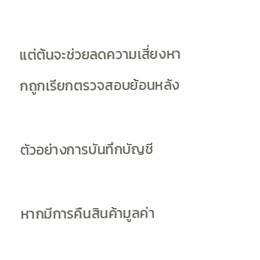แต่ต้นจะช่วยลดความเสี่ยงหากถูกเรียกตรวจสอบย้อนหลัง

ตัวอย่างการบันทึกบัญชี

หากมีการคืนสินค้ามูลค่า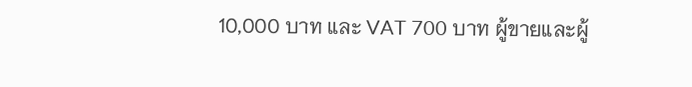10,000 บาท และ VAT 700 บาท ผู้ขายและผู้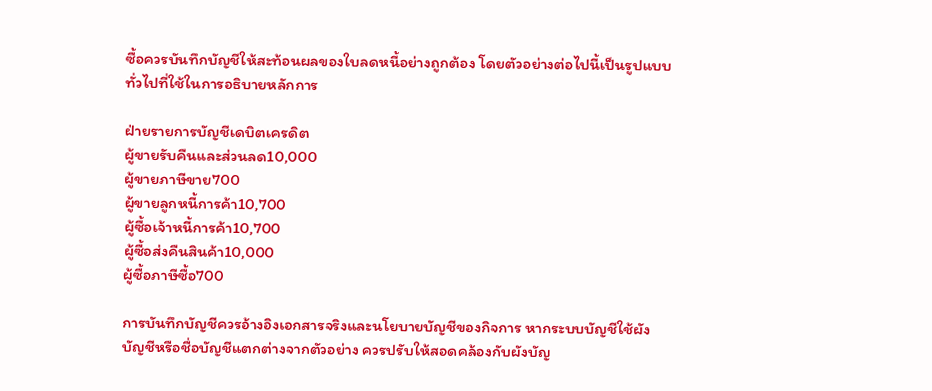ซื้อควรบันทึกบัญชีให้สะท้อนผลของใบลดหนี้อย่างถูกต้อง โดยตัวอย่างต่อไปนี้เป็นรูปแบบทั่วไปที่ใช้ในการอธิบายหลักการ

ฝ่ายรายการบัญชีเดบิตเครดิต
ผู้ขายรับคืนและส่วนลด10,000
ผู้ขายภาษีขาย700
ผู้ขายลูกหนี้การค้า10,700
ผู้ซื้อเจ้าหนี้การค้า10,700
ผู้ซื้อส่งคืนสินค้า10,000
ผู้ซื้อภาษีซื้อ700

การบันทึกบัญชีควรอ้างอิงเอกสารจริงและนโยบายบัญชีของกิจการ หากระบบบัญชีใช้ผังบัญชีหรือชื่อบัญชีแตกต่างจากตัวอย่าง ควรปรับให้สอดคล้องกับผังบัญ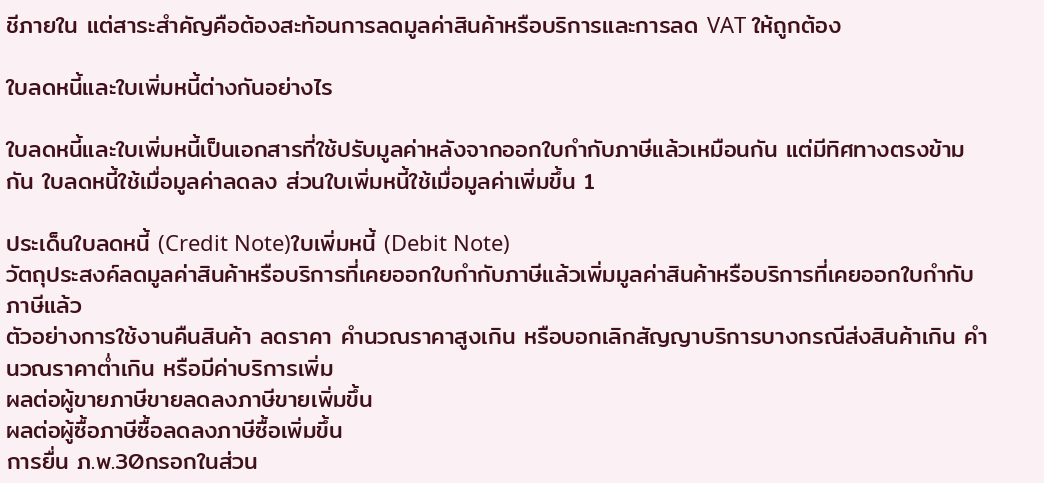ชีภายใน แต่สาระสำคัญคือต้องสะท้อนการลดมูลค่าสินค้าหรือบริการและการลด VAT ให้ถูกต้อง

ใบลดหนี้และใบเพิ่มหนี้ต่างกันอย่างไร

ใบลดหนี้และใบเพิ่มหนี้เป็นเอกสารที่ใช้ปรับมูลค่าหลังจากออกใบกำกับภาษีแล้วเหมือนกัน แต่มีทิศทางตรงข้ามกัน ใบลดหนี้ใช้เมื่อมูลค่าลดลง ส่วนใบเพิ่มหนี้ใช้เมื่อมูลค่าเพิ่มขึ้น 1

ประเด็นใบลดหนี้ (Credit Note)ใบเพิ่มหนี้ (Debit Note)
วัตถุประสงค์ลดมูลค่าสินค้าหรือบริการที่เคยออกใบกำกับภาษีแล้วเพิ่มมูลค่าสินค้าหรือบริการที่เคยออกใบกำกับภาษีแล้ว
ตัวอย่างการใช้งานคืนสินค้า ลดราคา คำนวณราคาสูงเกิน หรือบอกเลิกสัญญาบริการบางกรณีส่งสินค้าเกิน คำนวณราคาต่ำเกิน หรือมีค่าบริการเพิ่ม
ผลต่อผู้ขายภาษีขายลดลงภาษีขายเพิ่มขึ้น
ผลต่อผู้ซื้อภาษีซื้อลดลงภาษีซื้อเพิ่มขึ้น
การยื่น ภ.พ.30กรอกในส่วน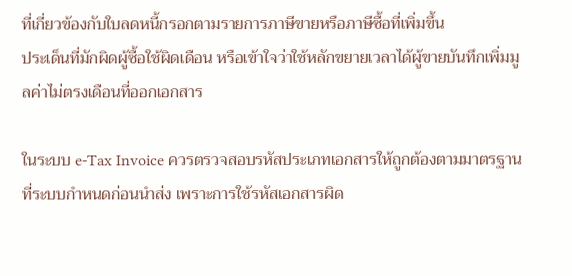ที่เกี่ยวข้องกับใบลดหนี้กรอกตามรายการภาษีขายหรือภาษีซื้อที่เพิ่มขึ้น
ประเด็นที่มักผิดผู้ซื้อใช้ผิดเดือน หรือเข้าใจว่าใช้หลักขยายเวลาได้ผู้ขายบันทึกเพิ่มมูลค่าไม่ตรงเดือนที่ออกเอกสาร

ในระบบ e-Tax Invoice ควรตรวจสอบรหัสประเภทเอกสารให้ถูกต้องตามมาตรฐานที่ระบบกำหนดก่อนนำส่ง เพราะการใช้รหัสเอกสารผิด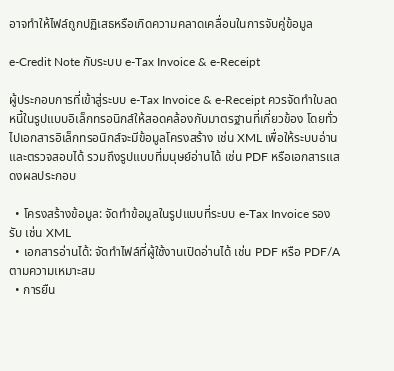อาจทำให้ไฟล์ถูกปฏิเสธหรือเกิดความคลาดเคลื่อนในการจับคู่ข้อมูล

e-Credit Note กับระบบ e-Tax Invoice & e-Receipt

ผู้ประกอบการที่เข้าสู่ระบบ e-Tax Invoice & e-Receipt ควรจัดทำใบลดหนี้ในรูปแบบอิเล็กทรอนิกส์ให้สอดคล้องกับมาตรฐานที่เกี่ยวข้อง โดยทั่วไปเอกสารอิเล็กทรอนิกส์จะมีข้อมูลโครงสร้าง เช่น XML เพื่อให้ระบบอ่านและตรวจสอบได้ รวมถึงรูปแบบที่มนุษย์อ่านได้ เช่น PDF หรือเอกสารแสดงผลประกอบ

  • โครงสร้างข้อมูล: จัดทำข้อมูลในรูปแบบที่ระบบ e-Tax Invoice รองรับ เช่น XML
  • เอกสารอ่านได้: จัดทำไฟล์ที่ผู้ใช้งานเปิดอ่านได้ เช่น PDF หรือ PDF/A ตามความเหมาะสม
  • การยืน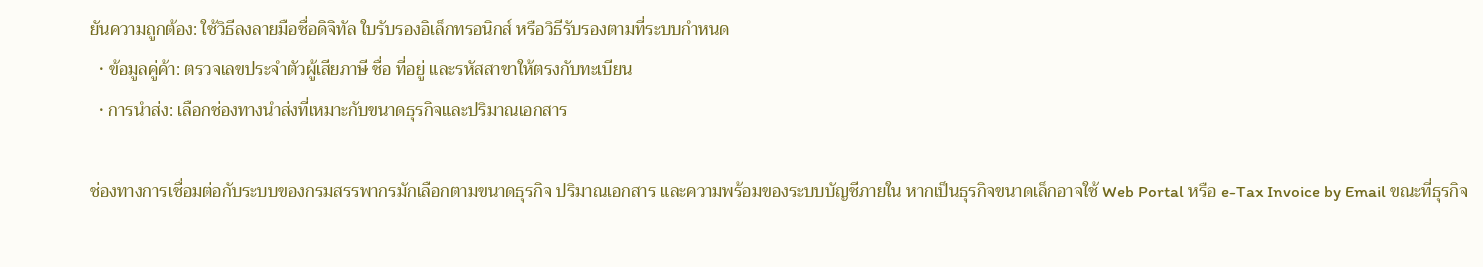ยันความถูกต้อง: ใช้วิธีลงลายมือชื่อดิจิทัล ใบรับรองอิเล็กทรอนิกส์ หรือวิธีรับรองตามที่ระบบกำหนด
  • ข้อมูลคู่ค้า: ตรวจเลขประจำตัวผู้เสียภาษี ชื่อ ที่อยู่ และรหัสสาขาให้ตรงกับทะเบียน
  • การนำส่ง: เลือกช่องทางนำส่งที่เหมาะกับขนาดธุรกิจและปริมาณเอกสาร

ช่องทางการเชื่อมต่อกับระบบของกรมสรรพากรมักเลือกตามขนาดธุรกิจ ปริมาณเอกสาร และความพร้อมของระบบบัญชีภายใน หากเป็นธุรกิจขนาดเล็กอาจใช้ Web Portal หรือ e-Tax Invoice by Email ขณะที่ธุรกิจ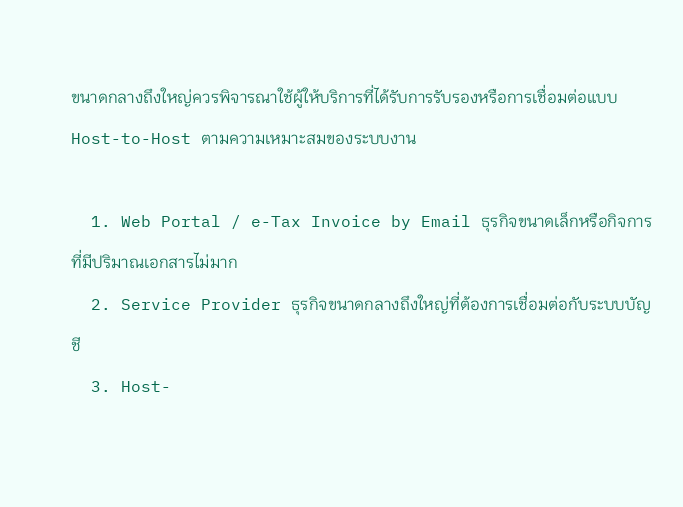ขนาดกลางถึงใหญ่ควรพิจารณาใช้ผู้ให้บริการที่ได้รับการรับรองหรือการเชื่อมต่อแบบ Host-to-Host ตามความเหมาะสมของระบบงาน

  1. Web Portal / e-Tax Invoice by Email ธุรกิจขนาดเล็กหรือกิจการที่มีปริมาณเอกสารไม่มาก
  2. Service Provider ธุรกิจขนาดกลางถึงใหญ่ที่ต้องการเชื่อมต่อกับระบบบัญชี
  3. Host-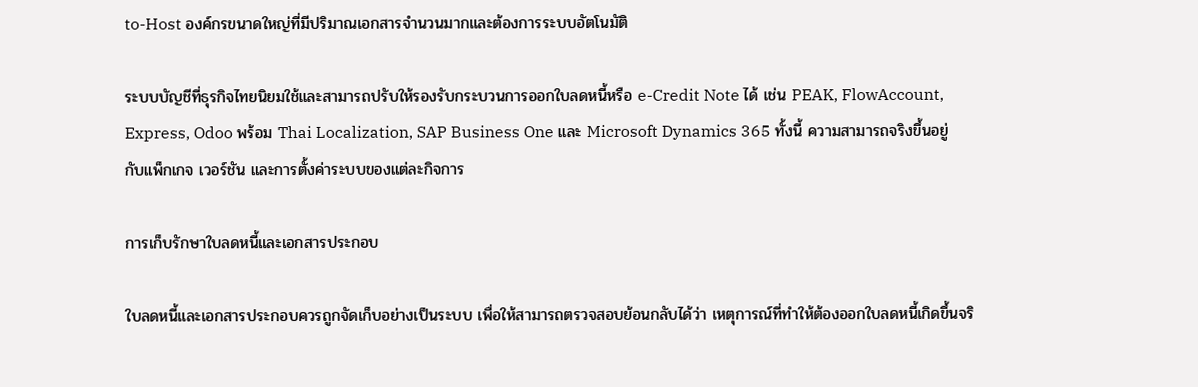to-Host องค์กรขนาดใหญ่ที่มีปริมาณเอกสารจำนวนมากและต้องการระบบอัตโนมัติ

ระบบบัญชีที่ธุรกิจไทยนิยมใช้และสามารถปรับให้รองรับกระบวนการออกใบลดหนี้หรือ e-Credit Note ได้ เช่น PEAK, FlowAccount, Express, Odoo พร้อม Thai Localization, SAP Business One และ Microsoft Dynamics 365 ทั้งนี้ ความสามารถจริงขึ้นอยู่กับแพ็กเกจ เวอร์ชัน และการตั้งค่าระบบของแต่ละกิจการ

การเก็บรักษาใบลดหนี้และเอกสารประกอบ

ใบลดหนี้และเอกสารประกอบควรถูกจัดเก็บอย่างเป็นระบบ เพื่อให้สามารถตรวจสอบย้อนกลับได้ว่า เหตุการณ์ที่ทำให้ต้องออกใบลดหนี้เกิดขึ้นจริ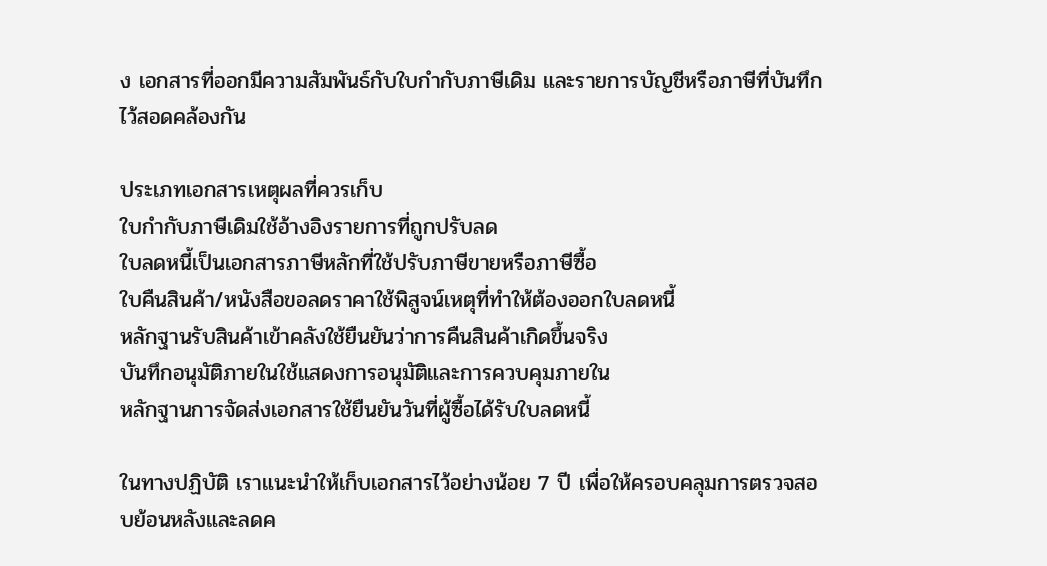ง เอกสารที่ออกมีความสัมพันธ์กับใบกำกับภาษีเดิม และรายการบัญชีหรือภาษีที่บันทึกไว้สอดคล้องกัน

ประเภทเอกสารเหตุผลที่ควรเก็บ
ใบกำกับภาษีเดิมใช้อ้างอิงรายการที่ถูกปรับลด
ใบลดหนี้เป็นเอกสารภาษีหลักที่ใช้ปรับภาษีขายหรือภาษีซื้อ
ใบคืนสินค้า/หนังสือขอลดราคาใช้พิสูจน์เหตุที่ทำให้ต้องออกใบลดหนี้
หลักฐานรับสินค้าเข้าคลังใช้ยืนยันว่าการคืนสินค้าเกิดขึ้นจริง
บันทึกอนุมัติภายในใช้แสดงการอนุมัติและการควบคุมภายใน
หลักฐานการจัดส่งเอกสารใช้ยืนยันวันที่ผู้ซื้อได้รับใบลดหนี้

ในทางปฏิบัติ เราแนะนำให้เก็บเอกสารไว้อย่างน้อย 7 ปี เพื่อให้ครอบคลุมการตรวจสอบย้อนหลังและลดค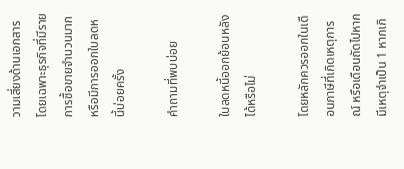วามเสี่ยงด้านเอกสาร โดยเฉพาะธุรกิจที่มีรายการซื้อขายจำนวนมากหรือมีการออกใบลดหนี้บ่อยครั้ง

คำถามที่พบบ่อย

ใบลดหนี้ออกย้อนหลังได้หรือไม่

โดยหลักควรออกในเดือนภาษีที่เกิดเหตุการณ์ หรือเดือนถัดไปหากมีเหตุจำเป็น 1 หากเกิ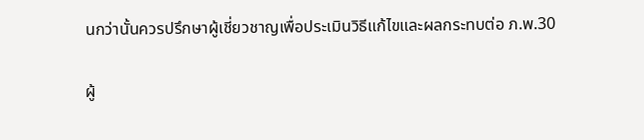นกว่านั้นควรปรึกษาผู้เชี่ยวชาญเพื่อประเมินวิธีแก้ไขและผลกระทบต่อ ภ.พ.30

ผู้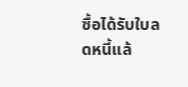ซื้อได้รับใบลดหนี้แล้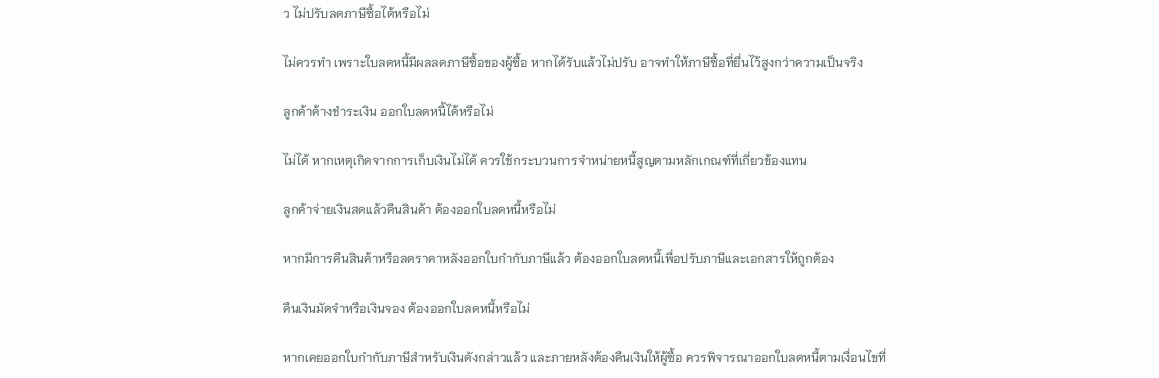ว ไม่ปรับลดภาษีซื้อได้หรือไม่

ไม่ควรทำ เพราะใบลดหนี้มีผลลดภาษีซื้อของผู้ซื้อ หากได้รับแล้วไม่ปรับ อาจทำให้ภาษีซื้อที่ยื่นไว้สูงกว่าความเป็นจริง

ลูกค้าค้างชำระเงิน ออกใบลดหนี้ได้หรือไม่

ไม่ได้ หากเหตุเกิดจากการเก็บเงินไม่ได้ ควรใช้กระบวนการจำหน่ายหนี้สูญตามหลักเกณฑ์ที่เกี่ยวข้องแทน

ลูกค้าจ่ายเงินสดแล้วคืนสินค้า ต้องออกใบลดหนี้หรือไม่

หากมีการคืนสินค้าหรือลดราคาหลังออกใบกำกับภาษีแล้ว ต้องออกใบลดหนี้เพื่อปรับภาษีและเอกสารให้ถูกต้อง

คืนเงินมัดจำหรือเงินจอง ต้องออกใบลดหนี้หรือไม่

หากเคยออกใบกำกับภาษีสำหรับเงินดังกล่าวแล้ว และภายหลังต้องคืนเงินให้ผู้ซื้อ ควรพิจารณาออกใบลดหนี้ตามเงื่อนไขที่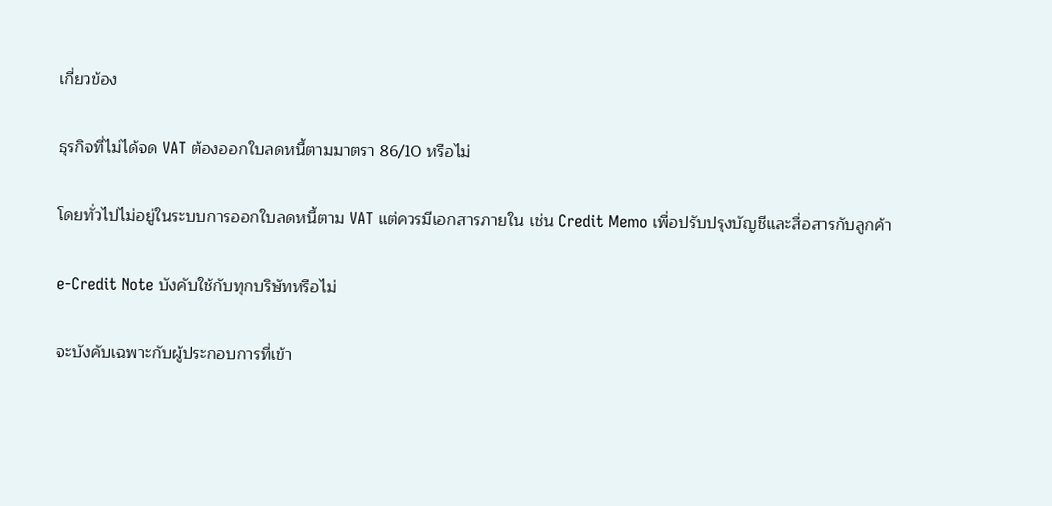เกี่ยวข้อง

ธุรกิจที่ไม่ได้จด VAT ต้องออกใบลดหนี้ตามมาตรา 86/10 หรือไม่

โดยทั่วไปไม่อยู่ในระบบการออกใบลดหนี้ตาม VAT แต่ควรมีเอกสารภายใน เช่น Credit Memo เพื่อปรับปรุงบัญชีและสื่อสารกับลูกค้า

e-Credit Note บังคับใช้กับทุกบริษัทหรือไม่

จะบังคับเฉพาะกับผู้ประกอบการที่เข้า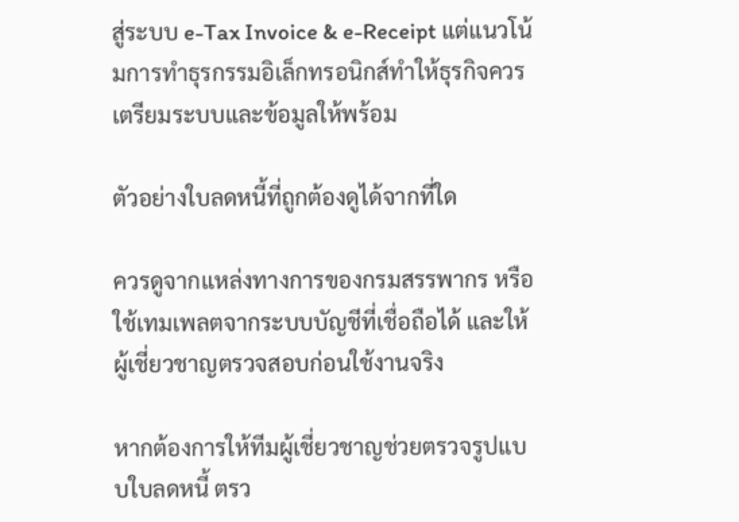สู่ระบบ e-Tax Invoice & e-Receipt แต่แนวโน้มการทำธุรกรรมอิเล็กทรอนิกส์ทำให้ธุรกิจควรเตรียมระบบและข้อมูลให้พร้อม

ตัวอย่างใบลดหนี้ที่ถูกต้องดูได้จากที่ใด

ควรดูจากแหล่งทางการของกรมสรรพากร หรือใช้เทมเพลตจากระบบบัญชีที่เชื่อถือได้ และให้ผู้เชี่ยวชาญตรวจสอบก่อนใช้งานจริง

หากต้องการให้ทีมผู้เชี่ยวชาญช่วยตรวจรูปแบบใบลดหนี้ ตรว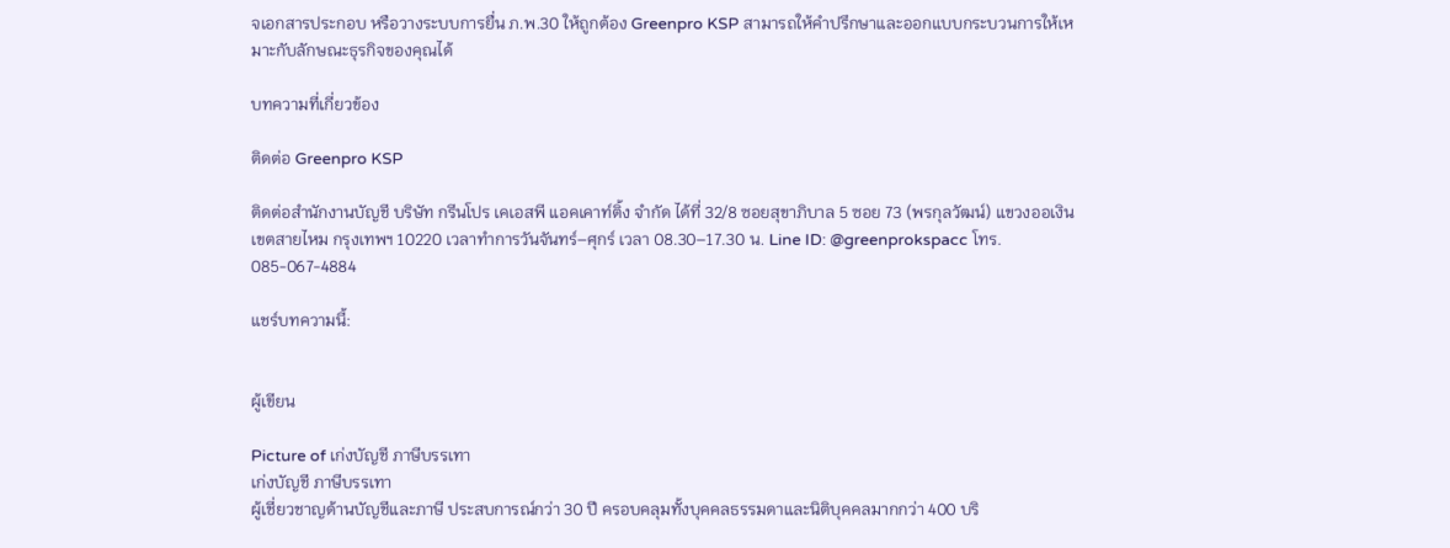จเอกสารประกอบ หรือวางระบบการยื่น ภ.พ.30 ให้ถูกต้อง Greenpro KSP สามารถให้คำปรึกษาและออกแบบกระบวนการให้เหมาะกับลักษณะธุรกิจของคุณได้

บทความที่เกี่ยวข้อง

ติดต่อ Greenpro KSP

ติดต่อสำนักงานบัญชี บริษัท กรีนโปร เคเอสพี แอคเคาท์ติ้ง จำกัด ได้ที่ 32/8 ซอยสุขาภิบาล 5 ซอย 73 (พรกุลวัฒน์) แขวงออเงิน เขตสายไหม กรุงเทพฯ 10220 เวลาทำการวันจันทร์–ศุกร์ เวลา 08.30–17.30 น. Line ID: @greenprokspacc โทร. 085-067-4884

แชร์บทความนี้:


ผู้เขียน

Picture of เก่งบัญชี ภาษีบรรเทา
เก่งบัญชี ภาษีบรรเทา
ผู้เชี่ยวชาญด้านบัญชีและภาษี ประสบการณ์กว่า 30 ปี ครอบคลุมทั้งบุคคลธรรมดาและนิติบุคคลมากกว่า 400 บริ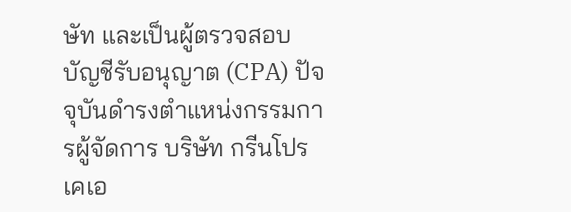ษัท และเป็นผู้ตรวจสอบบัญชีรับอนุญาต (CPA) ปัจจุบันดำรงตำแหน่งกรรมการผู้จัดการ บริษัท กรีนโปร เคเอ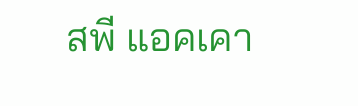สพี แอคเคา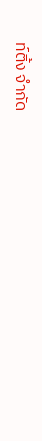ท์ติ้ง จำกัด